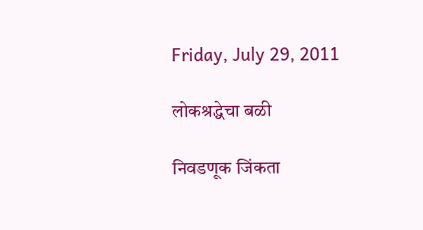Friday, July 29, 2011

लोकश्रद्धेचा बळी

निवडणूक जिंकता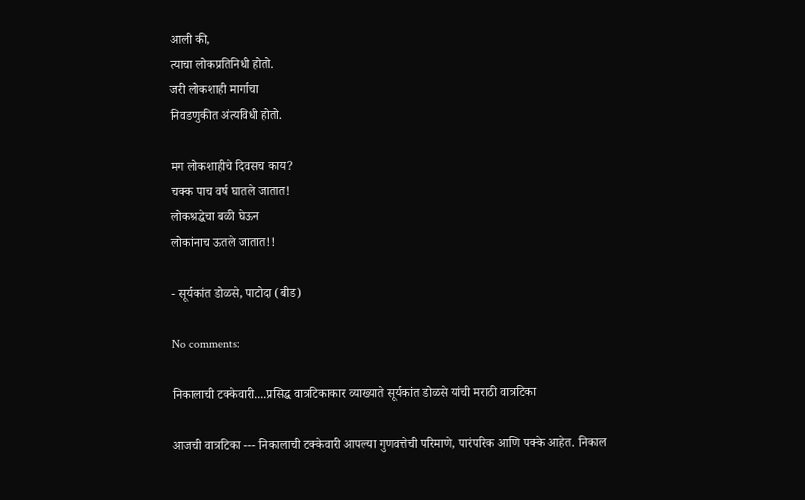आली की,
त्याचा लोकप्रतिनिधी होतो.
जरी लोकशाही मार्गाचा
निवडणुकीत अंत्यविधी होतो.

मग लोकशाहीचे दिवसच काय?
चक्क पाच वर्ष घातले जातात!
लोकश्रद्धेचा बळी घेऊन
लोकांनाच ऊतले जातात!!

- सूर्यकांत डोळसे, पाटोदा (बीड)

No comments:

निकालाची टक्केवारी....प्रसिद्ध वात्रटिकाकार व्याख्याते सूर्यकांत डोळसे यांची मराठी वात्रटिका

आजची वात्रटिका --- निकालाची टक्केवारी आपल्या गुणवत्तेची परिमाणे, पारंपरिक आणि पक्के आहेत. निकाल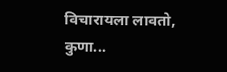विचारायला लावतो, कुणा...